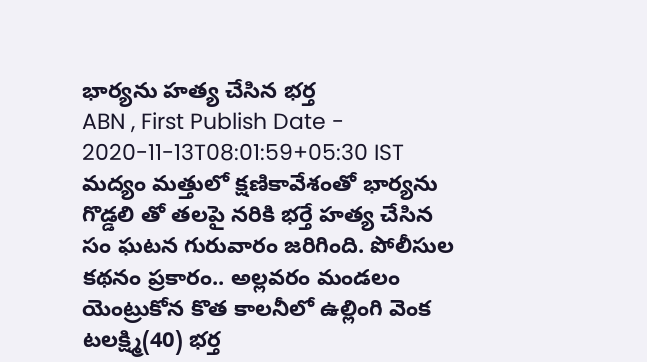భార్యను హత్య చేసిన భర్త
ABN , First Publish Date - 2020-11-13T08:01:59+05:30 IST
మద్యం మత్తులో క్షణికావేశంతో భార్యను గొడ్డలి తో తలపై నరికి భర్తే హత్య చేసిన సం ఘటన గురువారం జరిగింది. పోలీసుల కథనం ప్రకారం.. అల్లవరం మండలం యెంట్రుకోన కొత కాలనీలో ఉల్లింగి వెంక టలక్ష్మి(40) భర్త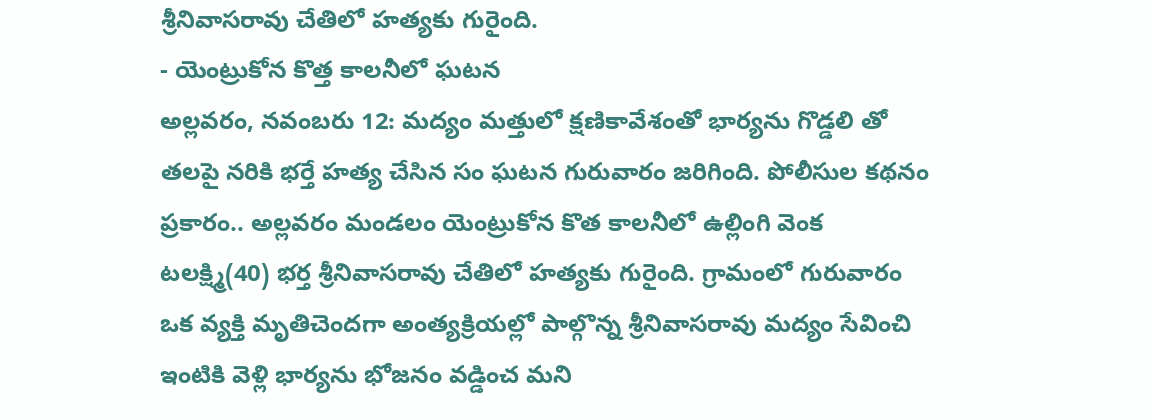శ్రీనివాసరావు చేతిలో హత్యకు గురైంది.
- యెంట్రుకోన కొత్త కాలనీలో ఘటన
అల్లవరం, నవంబరు 12: మద్యం మత్తులో క్షణికావేశంతో భార్యను గొడ్డలి తో తలపై నరికి భర్తే హత్య చేసిన సం ఘటన గురువారం జరిగింది. పోలీసుల కథనం ప్రకారం.. అల్లవరం మండలం యెంట్రుకోన కొత కాలనీలో ఉల్లింగి వెంక టలక్ష్మి(40) భర్త శ్రీనివాసరావు చేతిలో హత్యకు గురైంది. గ్రామంలో గురువారం ఒక వ్యక్తి మృతిచెందగా అంత్యక్రియల్లో పాల్గొన్న శ్రీనివాసరావు మద్యం సేవించి ఇంటికి వెళ్లి భార్యను భోజనం వడ్డించ మని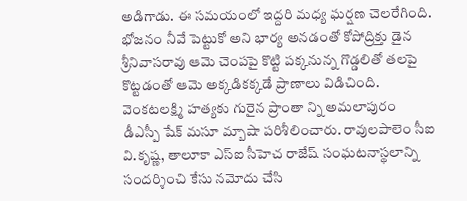అడిగాడు. ఈ సమయంలో ఇద్దరి మధ్య ఘర్షణ చెలరేగింది. భోజనం నీవే పెట్టుకో అని భార్య అనడంతో కోపోద్రిక్తు డైన శ్రీనివాసరావు ఆమె చెంపపై కొట్టి పక్కనున్న గొడ్డలితో తలపై కొట్టడంతో ఆమె అక్కడికక్కడే ప్రాణాలు విడిచింది. వెంకటలక్ష్మి హత్యకు గురైన ప్రాంతా న్ని అమలాపురం డీఎస్పీ షేక్ మసూ మ్బాషా పరిశీలించారు. రావులపాలెం సీఐ వి.కృష్ణ, తాలూకా ఎస్ఐ సీహెచ రాజేష్ సంఘటనాస్థలాన్ని సందర్శించి కేసు నమోదు చేసి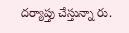దర్యాప్తు చేస్తున్నా రు.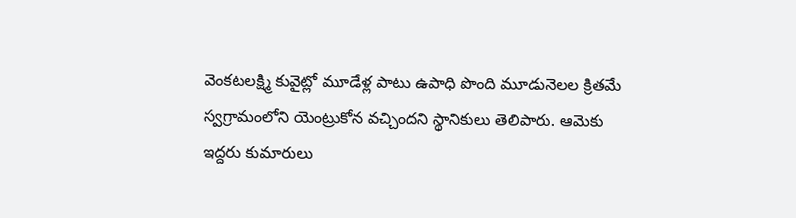వెంకటలక్ష్మి కువైట్లో మూడేళ్ల పాటు ఉపాధి పొంది మూడునెలల క్రితమే స్వగ్రామంలోని యెంట్రుకోన వచ్చిందని స్థానికులు తెలిపారు. ఆమెకు ఇద్దరు కుమారులు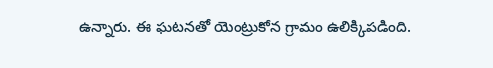ఉన్నారు. ఈ ఘటనతో యెంట్రుకోన గ్రామం ఉలిక్కిపడింది.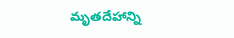మృతదేహాన్ని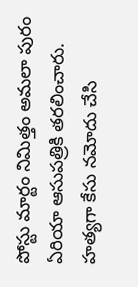పోస్టు మార్టం నిమిత్తం అమలా పురం ఏరియా ఆసుపత్రికి తరలించారు. హత్యగా కేసు నమోదు చేసి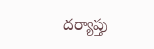దర్యాప్తు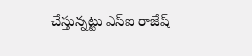చేస్తున్నట్టు ఎస్ఐ రాజేష్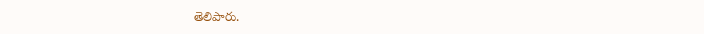తెలిపారు.